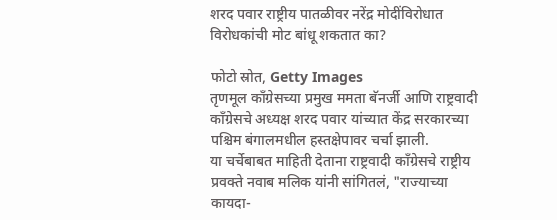शरद पवार राष्ट्रीय पातळीवर नरेंद्र मोदींविरोधात विरोधकांची मोट बांधू शकतात का?

फोटो स्रोत, Getty Images
तृणमूल काँग्रेसच्या प्रमुख ममता बॅनर्जी आणि राष्ट्रवादी काँग्रेसचे अध्यक्ष शरद पवार यांच्यात केंद्र सरकारच्या पश्चिम बंगालमधील हस्तक्षेपावर चर्चा झाली.
या चर्चेबाबत माहिती देताना राष्ट्रवादी काँग्रेसचे राष्ट्रीय प्रवक्ते नवाब मलिक यांनी सांगितलं, "राज्याच्या कायदा-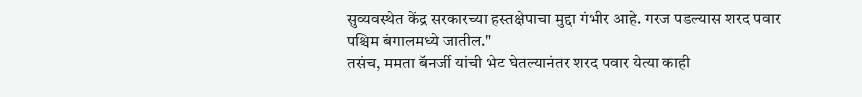सुव्यवस्थेत केंद्र सरकारच्या हस्तक्षेपाचा मुद्दा गंभीर आहे. गरज पडल्यास शरद पवार पश्चिम बंगालमध्ये जातील."
तसंच, ममता बॅनर्जी यांची भेट घेतल्यानंतर शरद पवार येत्या काही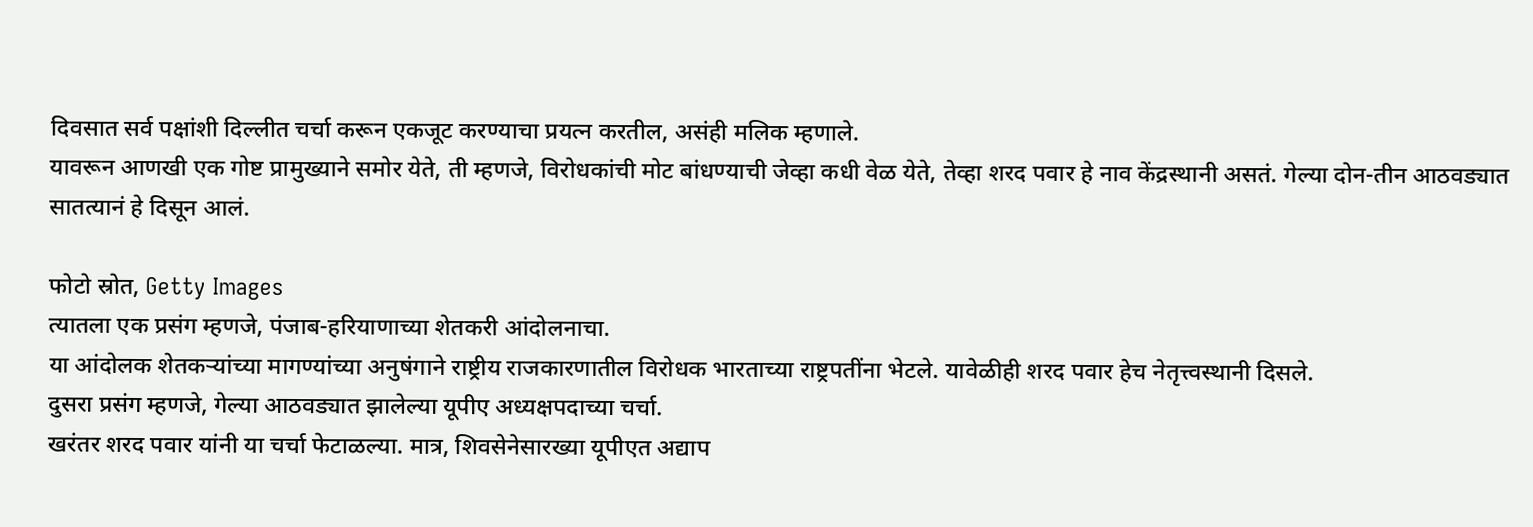दिवसात सर्व पक्षांशी दिल्लीत चर्चा करून एकजूट करण्याचा प्रयत्न करतील, असंही मलिक म्हणाले.
यावरून आणखी एक गोष्ट प्रामुख्याने समोर येते, ती म्हणजे, विरोधकांची मोट बांधण्याची जेव्हा कधी वेळ येते, तेव्हा शरद पवार हे नाव केंद्रस्थानी असतं. गेल्या दोन-तीन आठवड्यात सातत्यानं हे दिसून आलं.

फोटो स्रोत, Getty Images
त्यातला एक प्रसंग म्हणजे, पंजाब-हरियाणाच्या शेतकरी आंदोलनाचा.
या आंदोलक शेतकऱ्यांच्या मागण्यांच्या अनुषंगाने राष्ट्रीय राजकारणातील विरोधक भारताच्या राष्ट्रपतींना भेटले. यावेळीही शरद पवार हेच नेतृत्त्वस्थानी दिसले.
दुसरा प्रसंग म्हणजे, गेल्या आठवड्यात झालेल्या यूपीए अध्यक्षपदाच्या चर्चा.
खरंतर शरद पवार यांनी या चर्चा फेटाळल्या. मात्र, शिवसेनेसारख्या यूपीएत अद्याप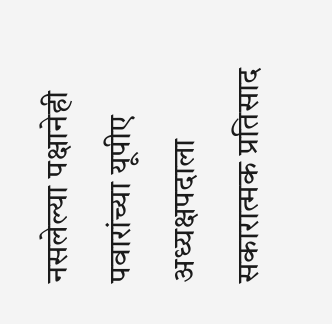नसलेल्या पक्षानेही पवारांच्या यूपीए अध्यक्षपदाला सकारात्मक प्रतिसाद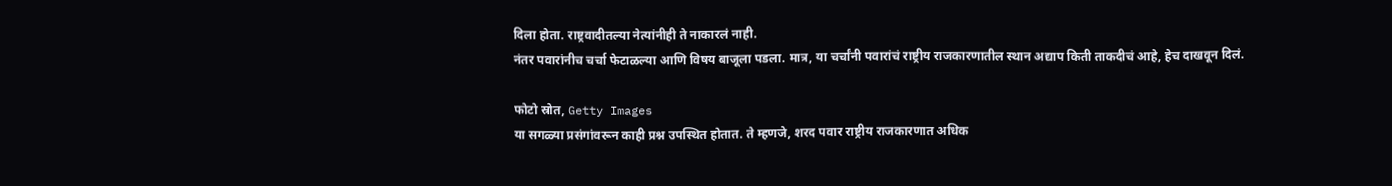दिला होता. राष्ट्रवादीतल्या नेत्यांनीही ते नाकारलं नाही.
नंतर पवारांनीच चर्चा फेटाळल्या आणि विषय बाजूला पडला. मात्र, या चर्चांनी पवारांचं राष्ट्रीय राजकारणातील स्थान अद्याप किती ताकदीचं आहे, हेच दाखवून दिलं.

फोटो स्रोत, Getty Images
या सगळ्या प्रसंगांवरून काही प्रश्न उपस्थित होतात. ते म्हणजे, शरद पवार राष्ट्रीय राजकारणात अधिक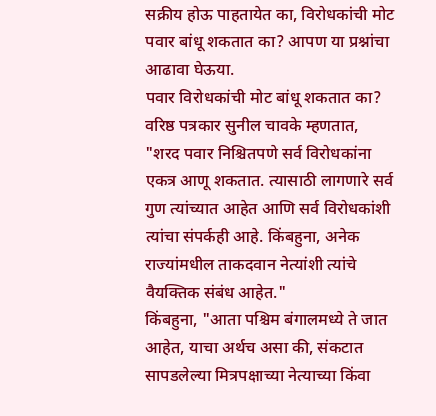सक्रीय होऊ पाहतायेत का, विरोधकांची मोट पवार बांधू शकतात का? आपण या प्रश्नांचा आढावा घेऊया.
पवार विरोधकांची मोट बांधू शकतात का?
वरिष्ठ पत्रकार सुनील चावके म्हणतात, "शरद पवार निश्चितपणे सर्व विरोधकांना एकत्र आणू शकतात. त्यासाठी लागणारे सर्व गुण त्यांच्यात आहेत आणि सर्व विरोधकांशी त्यांचा संपर्कही आहे. किंबहुना, अनेक राज्यांमधील ताकदवान नेत्यांशी त्यांचे वैयक्तिक संबंध आहेत."
किंबहुना, "आता पश्चिम बंगालमध्ये ते जात आहेत, याचा अर्थच असा की, संकटात सापडलेल्या मित्रपक्षाच्या नेत्याच्या किंवा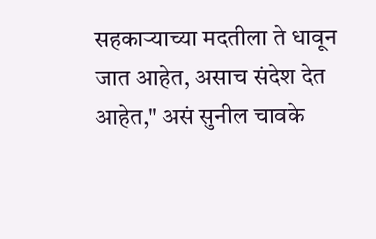सहकाऱ्याच्या मदतीला ते धावून जात आहेत, असाच संदेश देत आहेत," असं सुनील चावके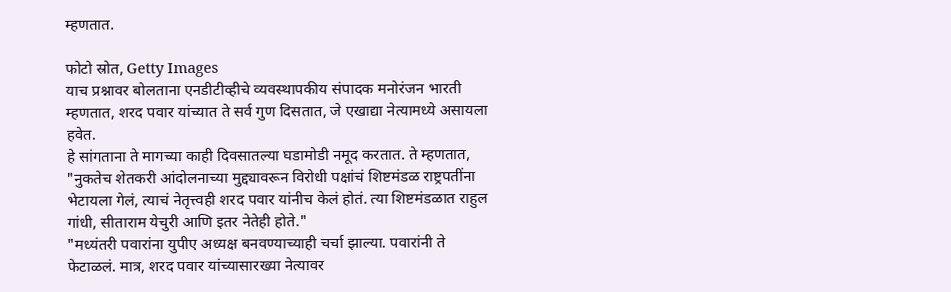म्हणतात.

फोटो स्रोत, Getty Images
याच प्रश्नावर बोलताना एनडीटीव्हीचे व्यवस्थापकीय संपादक मनोरंजन भारती म्हणतात, शरद पवार यांच्यात ते सर्व गुण दिसतात, जे एखाद्या नेत्यामध्ये असायला हवेत.
हे सांगताना ते मागच्या काही दिवसातल्या घडामोडी नमूद करतात. ते म्हणतात, "नुकतेच शेतकरी आंदोलनाच्या मुद्द्यावरून विरोधी पक्षांचं शिष्टमंडळ राष्ट्रपतींना भेटायला गेलं, त्याचं नेतृत्त्वही शरद पवार यांनीच केलं होतं. त्या शिष्टमंडळात राहुल गांधी, सीताराम येचुरी आणि इतर नेतेही होते."
"मध्यंतरी पवारांना युपीए अध्यक्ष बनवण्याच्याही चर्चा झाल्या. पवारांनी ते फेटाळलं. मात्र, शरद पवार यांच्यासारख्या नेत्यावर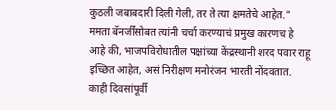कुठली जबाबदारी दिली गेली, तर ते त्या क्षमतेचे आहेत."
ममता बॅनर्जींसोबत त्यांनी चर्चा करण्याचं प्रमुख कारणच हे आहे की, भाजपविरोधातील पक्षांच्या केंद्रस्थानी शरद पवार राहू इच्छित आहेत, असं निरीक्षण मनोरंजन भारती नोंदवतात.
काही दिवसांपूर्वी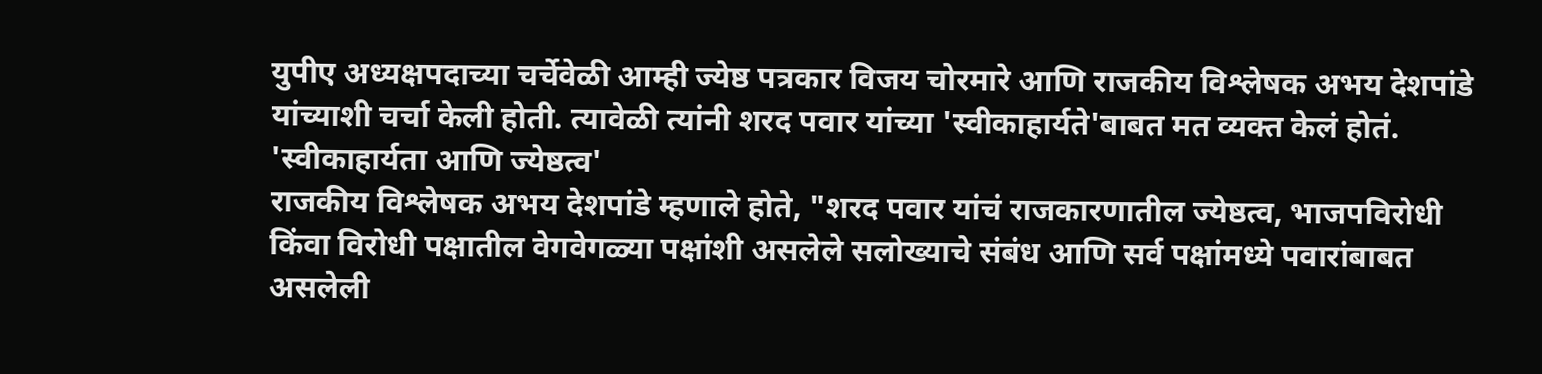युपीए अध्यक्षपदाच्या चर्चेवेळी आम्ही ज्येष्ठ पत्रकार विजय चोरमारे आणि राजकीय विश्लेषक अभय देशपांडे यांच्याशी चर्चा केली होती. त्यावेळी त्यांनी शरद पवार यांच्या 'स्वीकाहार्यते'बाबत मत व्यक्त केलं होतं.
'स्वीकाहार्यता आणि ज्येष्ठत्व'
राजकीय विश्लेषक अभय देशपांडे म्हणाले होते, "शरद पवार यांचं राजकारणातील ज्येष्ठत्व, भाजपविरोधी किंवा विरोधी पक्षातील वेगवेगळ्या पक्षांशी असलेले सलोख्याचे संबंध आणि सर्व पक्षांमध्ये पवारांबाबत असलेली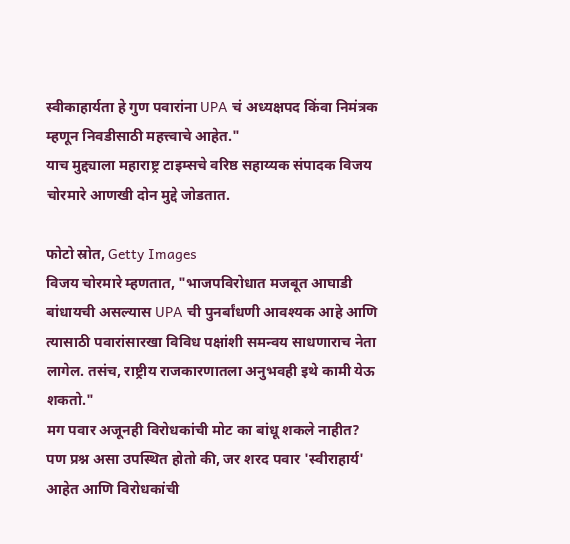स्वीकाहार्यता हे गुण पवारांना UPA चं अध्यक्षपद किंवा निमंत्रक म्हणून निवडीसाठी महत्त्वाचे आहेत."
याच मुद्द्याला महाराष्ट्र टाइम्सचे वरिष्ठ सहाय्यक संपादक विजय चोरमारे आणखी दोन मुद्दे जोडतात.

फोटो स्रोत, Getty Images
विजय चोरमारे म्हणतात, "भाजपविरोधात मजबूत आघाडी बांधायची असल्यास UPA ची पुनर्बांधणी आवश्यक आहे आणि त्यासाठी पवारांसारखा विविध पक्षांशी समन्वय साधणाराच नेता लागेल. तसंच, राष्ट्रीय राजकारणातला अनुभवही इथे कामी येऊ शकतो."
मग पवार अजूनही विरोधकांची मोट का बांधू शकले नाहीत?
पण प्रश्न असा उपस्थित होतो की, जर शरद पवार 'स्वीराहार्य' आहेत आणि विरोधकांची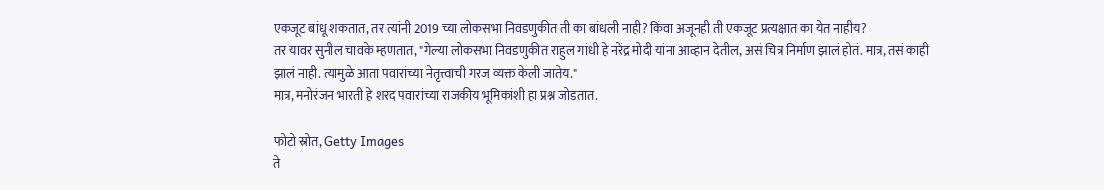एकजूट बांधू शकतात, तर त्यांनी 2019 च्या लोकसभा निवडणुकीत ती का बांधली नाही? किंवा अजूनही ती एकजूट प्रत्यक्षात का येत नाहीय?
तर यावर सुनील चावके म्हणतात, "गेल्या लोकसभा निवडणुकीत राहुल गांधी हे नरेंद्र मोदी यांना आव्हान देतील, असं चित्र निर्माण झालं होतं. मात्र, तसं काही झालं नाही. त्यामुळे आता पवारांच्या नेतृत्त्वाची गरज व्यक्त केली जातेय."
मात्र, मनोरंजन भारती हे शरद पवारांच्या राजकीय भूमिकांशी हा प्रश्न जोडतात.

फोटो स्रोत, Getty Images
ते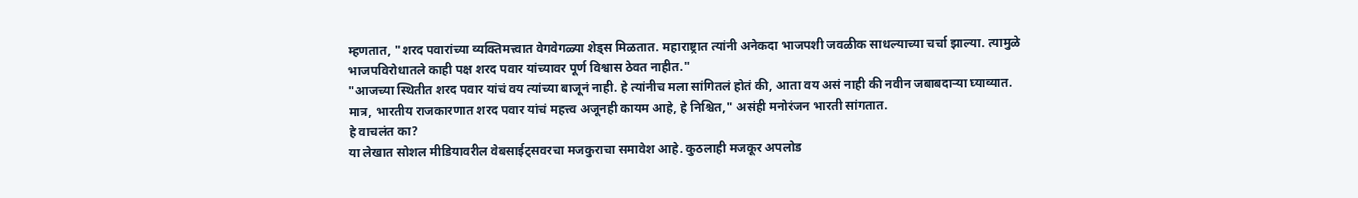म्हणतात, "शरद पवारांच्या व्यक्तिमत्त्वात वेगवेगळ्या शेड्स मिळतात. महाराष्ट्रात त्यांनी अनेकदा भाजपशी जवळीक साधल्याच्या चर्चा झाल्या. त्यामुळे भाजपविरोधातले काही पक्ष शरद पवार यांच्यावर पूर्ण विश्वास ठेवत नाहीत."
"आजच्या स्थितीत शरद पवार यांचं वय त्यांच्या बाजूनं नाही. हे त्यांनीच मला सांगितलं होतं की, आता वय असं नाही की नवीन जबाबदाऱ्या घ्याव्यात. मात्र, भारतीय राजकारणात शरद पवार यांचं महत्त्व अजूनही कायम आहे, हे निश्चित," असंही मनोरंजन भारती सांगतात.
हे वाचलंत का?
या लेखात सोशल मीडियावरील वेबसाईट्सवरचा मजकुराचा समावेश आहे. कुठलाही मजकूर अपलोड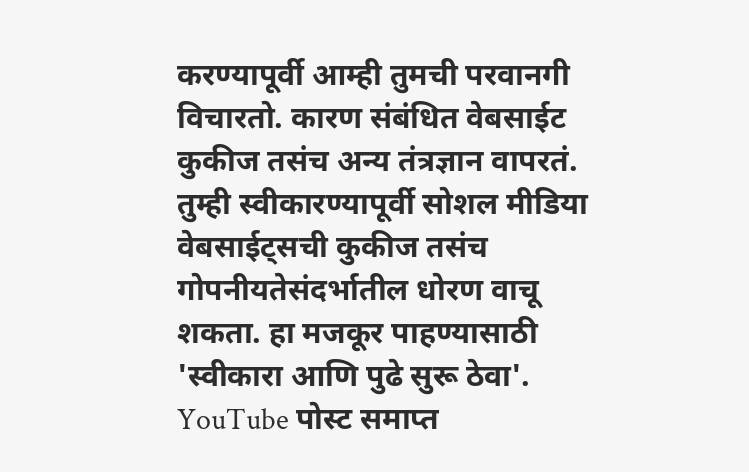करण्यापूर्वी आम्ही तुमची परवानगी विचारतो. कारण संबंधित वेबसाईट कुकीज तसंच अन्य तंत्रज्ञान वापरतं. तुम्ही स्वीकारण्यापूर्वी सोशल मीडिया वेबसाईट्सची कुकीज तसंच गोपनीयतेसंदर्भातील धोरण वाचू शकता. हा मजकूर पाहण्यासाठी 'स्वीकारा आणि पुढे सुरू ठेवा'.
YouTube पोस्ट समाप्त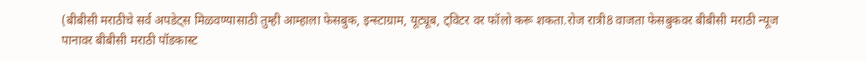(बीबीसी मराठीचे सर्व अपडेट्स मिळवण्यासाठी तुम्ही आम्हाला फेसबुक, इन्स्टाग्राम, यूट्यूब, ट्विटर वर फॉलो करू शकता.रोज रात्री8 वाजता फेसबुकवर बीबीसी मराठी न्यूज पानावर बीबीसी मराठी पॉडकास्ट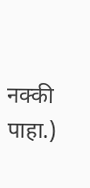नक्की पाहा.)